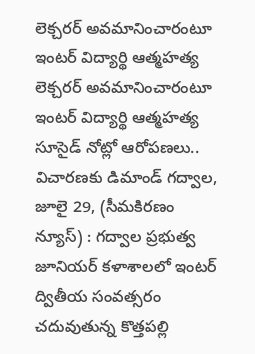లెక్చరర్ అవమానించారంటూ ఇంటర్ విద్యార్థి ఆత్మహత్య
లెక్చరర్ అవమానించారంటూ ఇంటర్ విద్యార్థి ఆత్మహత్య సూసైడ్ నోట్లో ఆరోపణలు.. విచారణకు డిమాండ్ గద్వాల, జూలై 29, (సీమకిరణం న్యూస్) : గద్వాల ప్రభుత్వ జూనియర్ కళాశాలలో ఇంటర్ ద్వితీయ సంవత్సరం చదువుతున్న కొత్తపల్లి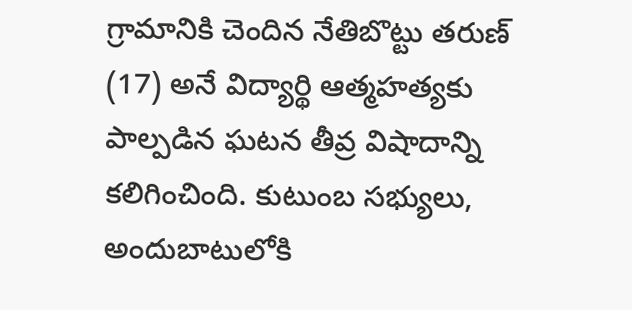గ్రామానికి చెందిన నేతిబొట్టు తరుణ్ (17) అనే విద్యార్థి ఆత్మహత్యకు పాల్పడిన ఘటన తీవ్ర విషాదాన్ని కలిగించింది. కుటుంబ సభ్యులు, అందుబాటులోకి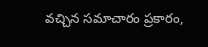వచ్చిన సమాచారం ప్రకారం,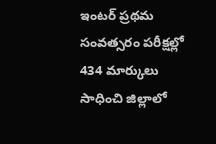ఇంటర్ ప్రథమ సంవత్సరం పరీక్షల్లో 434 మార్కులు సాధించి జిల్లాలో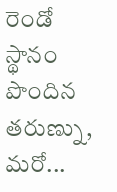రెండో స్థానం పొందిన తరుణ్ను, మరో...